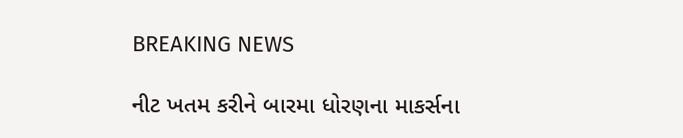BREAKING NEWS

નીટ ખતમ કરીને બારમા ધોરણના માકર્સના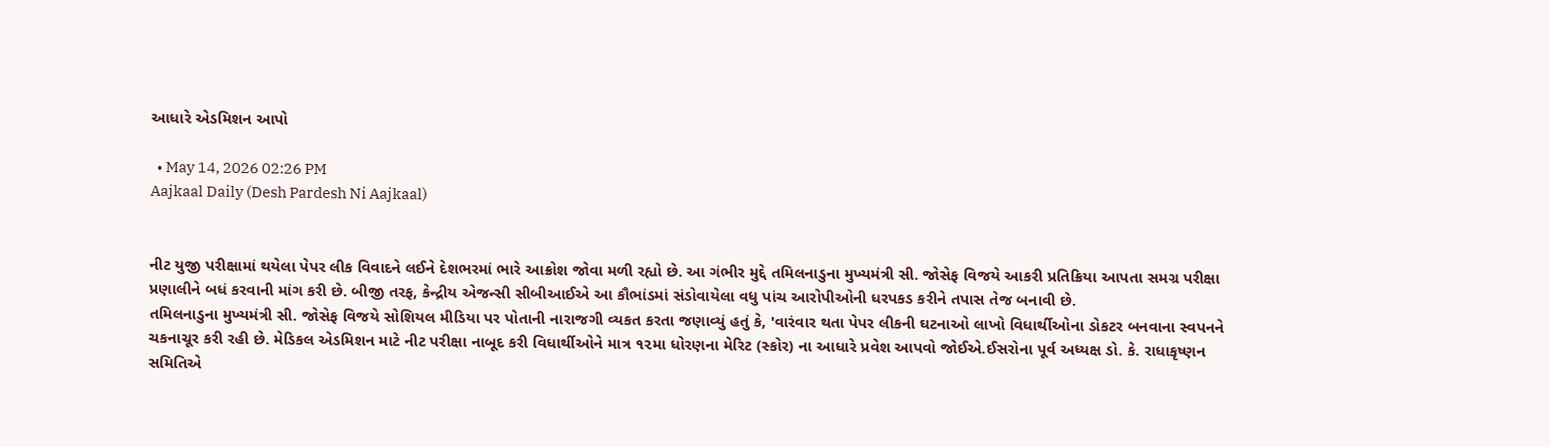આધારે એડમિશન આપો

  • May 14, 2026 02:26 PM
Aajkaal Daily (Desh Pardesh Ni Aajkaal)


નીટ યુજી પરીક્ષામાં થયેલા પેપર લીક વિવાદને લઈને દેશભરમાં ભારે આક્રોશ જોવા મળી રહ્યો છે. આ ગંભીર મુદ્દે તમિલનાડુના મુખ્યમંત્રી સી. જોસેફ વિજયે આકરી પ્રતિક્રિયા આપતા સમગ્ર પરીક્ષા પ્રણાલીને બધં કરવાની માંગ કરી છે. બીજી તરફ, કેન્દ્રીય એજન્સી સીબીઆઈએ આ કૌભાંડમાં સંડોવાયેલા વધુ પાંચ આરોપીઓની ધરપકડ કરીને તપાસ તેજ બનાવી છે.
તમિલનાડુના મુખ્યમંત્રી સી. જોસેફ વિજયે સોશિયલ મીડિયા પર પોતાની નારાજગી વ્યકત કરતા જણાવ્યું હતું કે, 'વારંવાર થતા પેપર લીકની ઘટનાઓ લાખો વિધાર્થીઓના ડોકટર બનવાના સ્વપનને ચકનાચૂર કરી રહી છે. મેડિકલ એડમિશન માટે નીટ પરીક્ષા નાબૂદ કરી વિધાર્થીઓને માત્ર ૧૨મા ધોરણના મેરિટ (સ્કોર) ના આધારે પ્રવેશ આપવો જોઈએ.ઈસરોના પૂર્વ અધ્યક્ષ ડો. કે. રાધાકૃષ્ણન સમિતિએ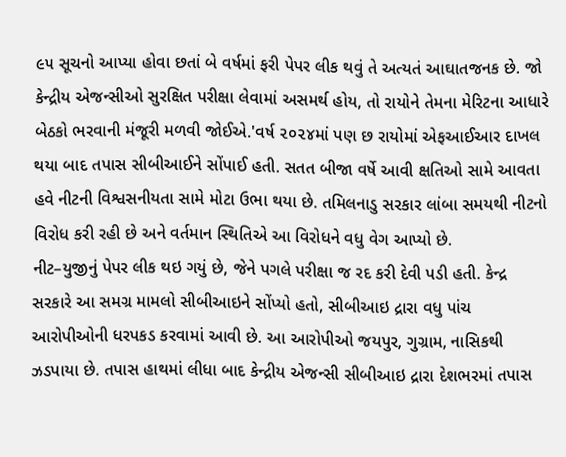૯૫ સૂચનો આપ્યા હોવા છતાં બે વર્ષમાં ફરી પેપર લીક થવું તે અત્યતં આઘાતજનક છે. જો કેન્દ્રીય એજન્સીઓ સુરક્ષિત પરીક્ષા લેવામાં અસમર્થ હોય, તો રાયોને તેમના મેરિટના આધારે બેઠકો ભરવાની મંજૂરી મળવી જોઈએ.'વર્ષ ૨૦૨૪માં પણ છ રાયોમાં એફઆઈઆર દાખલ થયા બાદ તપાસ સીબીઆઈને સોંપાઈ હતી. સતત બીજા વર્ષે આવી ક્ષતિઓ સામે આવતા હવે નીટની વિશ્વસનીયતા સામે મોટા ઉભા થયા છે. તમિલનાડુ સરકાર લાંબા સમયથી નીટનો વિરોધ કરી રહી છે અને વર્તમાન સ્થિતિએ આ વિરોધને વધુ વેગ આપ્યો છે.
નીટ–યુજીનું પેપર લીક થઇ ગયું છે, જેને પગલે પરીક્ષા જ રદ કરી દેવી પડી હતી. કેન્દ્ર સરકારે આ સમગ્ર મામલો સીબીઆઇને સોંપ્યો હતો, સીબીઆઇ દ્રારા વધુ પાંચ આરોપીઓની ધરપકડ કરવામાં આવી છે. આ આરોપીઓ જયપુર, ગુગ્રામ, નાસિકથી ઝડપાયા છે. તપાસ હાથમાં લીધા બાદ કેન્દ્રીય એજન્સી સીબીઆઇ દ્રારા દેશભરમાં તપાસ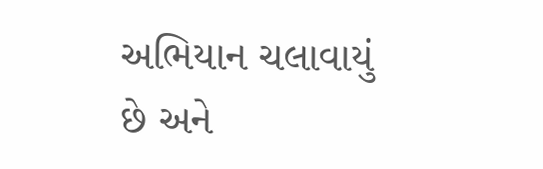અભિયાન ચલાવાયું છે અને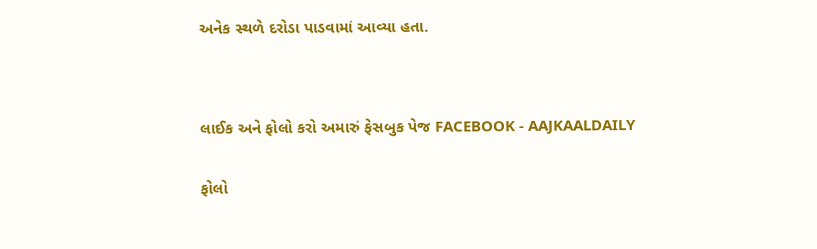અનેક સ્થળે દરોડા પાડવામાં આવ્યા હતા.




લાઈક અને ફોલો કરો અમારું ફેસબુક પેજ FACEBOOK - AAJKAALDAILY


ફોલો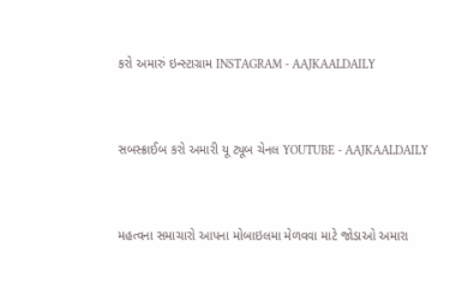કરો અમારું ઇન્સ્ટાગ્રામ INSTAGRAM - AAJKAALDAILY


સબસ્ક્રાઈબ કરો અમારી યૂ ટ્યૂબ ચેનલ YOUTUBE - AAJKAALDAILY


મહત્વના સમાચારો આપના મોબાઇલમા મેળવવા માટે જોડાઓ અમારા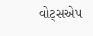વોટ્સએપ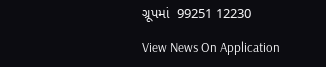ગ્રૂપમાં  99251 12230

View News On Application